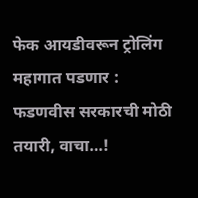फेक आयडीवरून ट्रोलिंग महागात पडणार : फडणवीस सरकारची मोठी तयारी, वाचा…!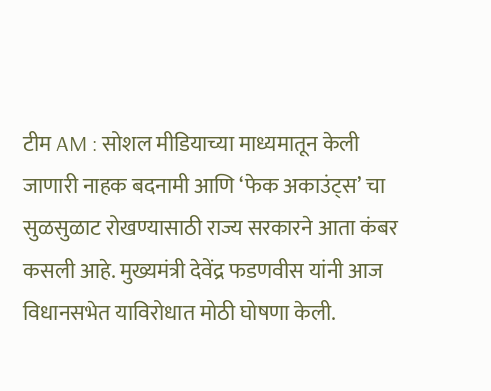टीम AM : सोशल मीडियाच्या माध्यमातून केली जाणारी नाहक बदनामी आणि ‘फेक अकाउंट्स’ चा सुळसुळाट रोखण्यासाठी राज्य सरकारने आता कंबर कसली आहे. मुख्यमंत्री देवेंद्र फडणवीस यांनी आज विधानसभेत याविरोधात मोठी घोषणा केली.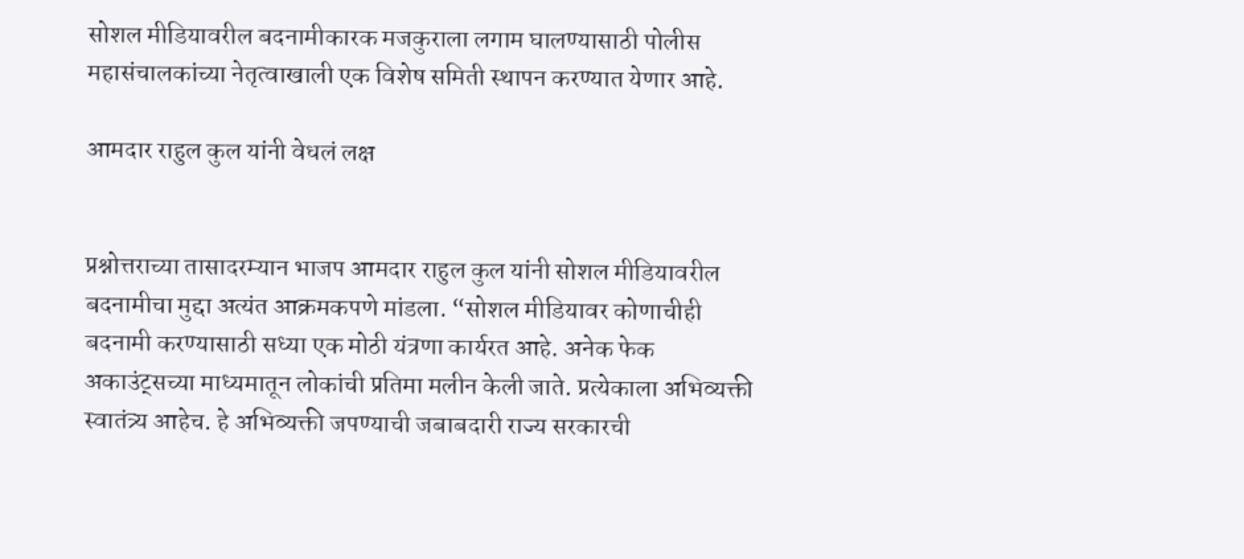सोशल मीडियावरील बदनामीकारक मजकुराला लगाम घालण्यासाठी पोलीस महासंचालकांच्या नेतृत्वाखाली एक विशेष समिती स्थापन करण्यात येणार आहे.

आमदार राहुल कुल यांनी वेधलं लक्ष


प्रश्नोत्तराच्या तासादरम्यान भाजप आमदार राहुल कुल यांनी सोशल मीडियावरील बदनामीचा मुद्दा अत्यंत आक्रमकपणे मांडला. “सोशल मीडियावर कोणाचीही बदनामी करण्यासाठी सध्या एक मोठी यंत्रणा कार्यरत आहे. अनेक फेक अकाउंट्सच्या माध्यमातून लोकांची प्रतिमा मलीन केली जाते. प्रत्येकाला अभिव्यक्ती स्वातंत्र्य आहेच. हे अभिव्यक्ती जपण्याची जबाबदारी राज्य सरकारची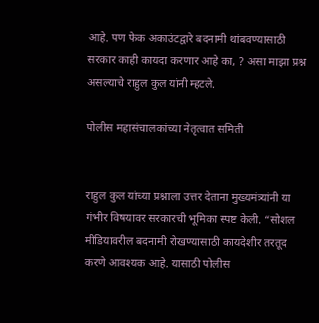आहे. पण फेक अकाउंटद्वारे बदनामी थांबवण्यासाठी सरकार काही कायदा करणार आहे का, ? असा माझा प्रश्न असल्याचे राहुल कुल यांनी म्हटले.

पोलीस महासंचालकांच्या नेतृत्वात समिती


राहुल कुल यांच्या प्रश्नाला उत्तर देताना मुख्यमंत्र्यांनी या गंभीर विषयावर सरकारची भूमिका स्पष्ट केली. “सोशल मीडियावरील बदनामी रोखण्यासाठी कायदेशीर तरतूद करणे आवश्यक आहे. यासाठी पोलीस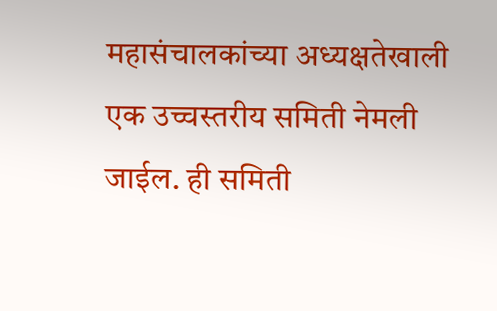महासंचालकांच्या अध्यक्षतेखाली एक उच्चस्तरीय समिती नेमली जाईल. ही समिती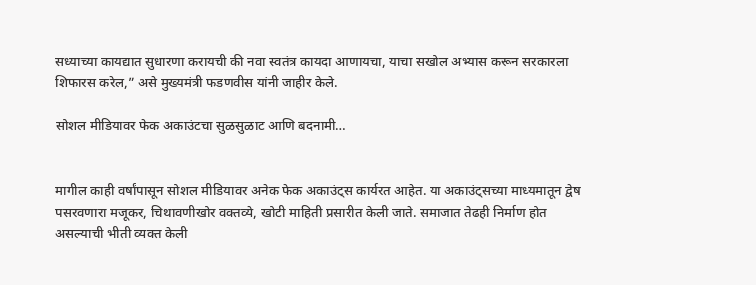सध्याच्या कायद्यात सुधारणा करायची की नवा स्वतंत्र कायदा आणायचा, याचा सखोल अभ्यास करून सरकारला शिफारस करेल,” असे मुख्यमंत्री फडणवीस यांनी जाहीर केले.

सोशल मीडियावर फेक अकाउंटचा सुळसुळाट आणि बदनामी…


मागील काही वर्षांपासून सोशल मीडियावर अनेक फेक अकाउंट्स कार्यरत आहेत. या अकाउंट्सच्या माध्यमातून द्वेष पसरवणारा मजूकर, चिथावणीखोर वक्तव्ये, खोटी माहिती प्रसारीत केली जाते. समाजात तेढही निर्माण होत असल्याची भीती व्यक्त केली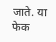जाते. या फेक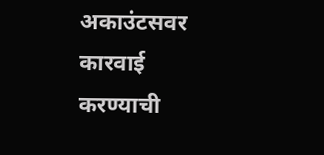अकाउंटसवर कारवाई करण्याची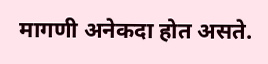मागणी अनेकदा होत असते.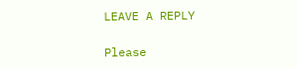LEAVE A REPLY

Please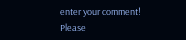enter your comment!
Please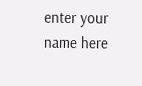enter your name here